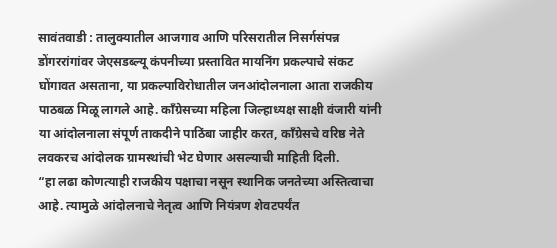सावंतवाडी : तालुक्यातील आजगाव आणि परिसरातील निसर्गसंपन्न डोंगररांगांवर जेएसडब्ल्यू कंपनीच्या प्रस्तावित मायनिंग प्रकल्पाचे संकट घोंगावत असताना, या प्रकल्पाविरोधातील जनआंदोलनाला आता राजकीय पाठबळ मिळू लागले आहे. काँग्रेसच्या महिला जिल्हाध्यक्ष साक्षी वंजारी यांनी या आंदोलनाला संपूर्ण ताकदीने पाठिंबा जाहीर करत, काँग्रेसचे वरिष्ठ नेते लवकरच आंदोलक ग्रामस्थांची भेट घेणार असल्याची माहिती दिली.
“हा लढा कोणत्याही राजकीय पक्षाचा नसून स्थानिक जनतेच्या अस्तित्वाचा आहे. त्यामुळे आंदोलनाचे नेतृत्व आणि नियंत्रण शेवटपर्यंत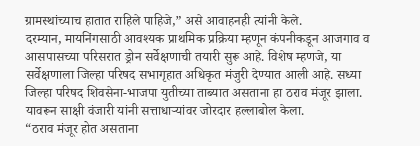ग्रामस्थांच्याच हातात राहिले पाहिजे,” असे आवाहनही त्यांनी केले.
दरम्यान, मायनिंगसाठी आवश्यक प्राथमिक प्रक्रिया म्हणून कंपनीकडून आजगाव व आसपासच्या परिसरात ड्रोन सर्वेक्षणाची तयारी सुरू आहे. विशेष म्हणजे, या सर्वेक्षणाला जिल्हा परिषद सभागृहात अधिकृत मंजुरी देण्यात आली आहे. सध्या जिल्हा परिषद शिवसेना-भाजपा युतीच्या ताब्यात असताना हा ठराव मंजूर झाला. यावरून साक्षी वंजारी यांनी सत्ताधाऱ्यांवर जोरदार हल्लाबोल केला.
“ठराव मंजूर होत असताना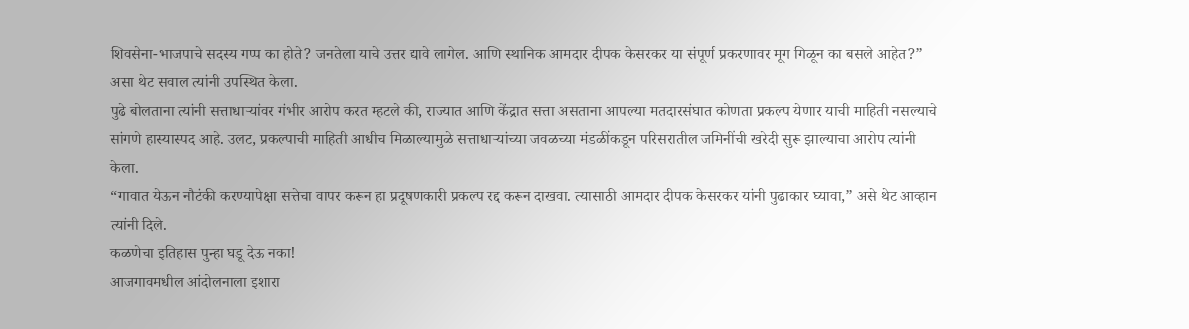शिवसेना-भाजपाचे सदस्य गप्प का होते? जनतेला याचे उत्तर द्यावे लागेल. आणि स्थानिक आमदार दीपक केसरकर या संपूर्ण प्रकरणावर मूग गिळून का बसले आहेत?” असा थेट सवाल त्यांनी उपस्थित केला.
पुढे बोलताना त्यांनी सत्ताधाऱ्यांवर गंभीर आरोप करत म्हटले की, राज्यात आणि केंद्रात सत्ता असताना आपल्या मतदारसंघात कोणता प्रकल्प येणार याची माहिती नसल्याचे सांगणे हास्यास्पद आहे. उलट, प्रकल्पाची माहिती आधीच मिळाल्यामुळे सत्ताधाऱ्यांच्या जवळच्या मंडळींकडून परिसरातील जमिनींची खरेदी सुरू झाल्याचा आरोप त्यांनी केला.
“गावात येऊन नौटंकी करण्यापेक्षा सत्तेचा वापर करून हा प्रदूषणकारी प्रकल्प रद्द करून दाखवा. त्यासाठी आमदार दीपक केसरकर यांनी पुढाकार घ्यावा,” असे थेट आव्हान त्यांनी दिले.
कळणेचा इतिहास पुन्हा घडू देऊ नका!
आजगावमधील आंदोलनाला इशारा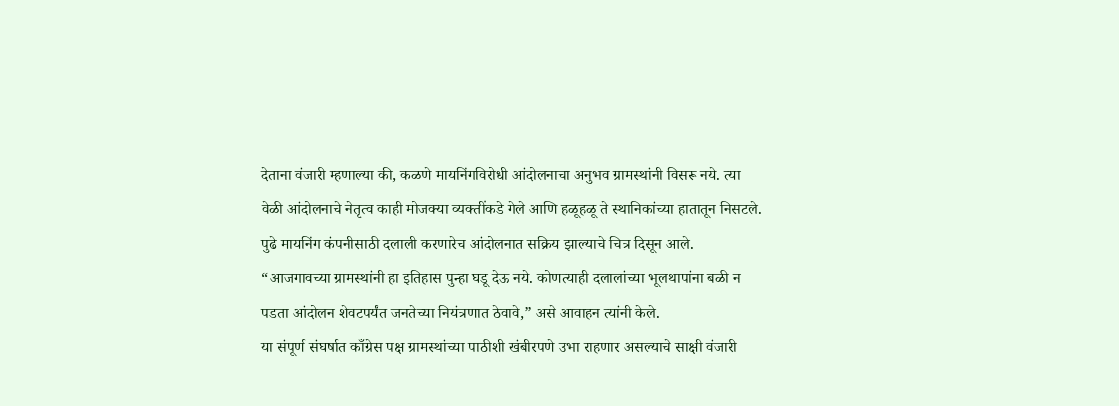देताना वंजारी म्हणाल्या की, कळणे मायनिंगविरोधी आंदोलनाचा अनुभव ग्रामस्थांनी विसरू नये. त्या वेळी आंदोलनाचे नेतृत्व काही मोजक्या व्यक्तींकडे गेले आणि हळूहळू ते स्थानिकांच्या हातातून निसटले. पुढे मायनिंग कंपनीसाठी दलाली करणारेच आंदोलनात सक्रिय झाल्याचे चित्र दिसून आले.
“आजगावच्या ग्रामस्थांनी हा इतिहास पुन्हा घडू देऊ नये. कोणत्याही दलालांच्या भूलथापांना बळी न पडता आंदोलन शेवटपर्यंत जनतेच्या नियंत्रणात ठेवावे,” असे आवाहन त्यांनी केले.
या संपूर्ण संघर्षात काँग्रेस पक्ष ग्रामस्थांच्या पाठीशी खंबीरपणे उभा राहणार असल्याचे साक्षी वंजारी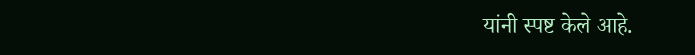यांनी स्पष्ट केले आहे.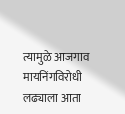त्यामुळे आजगाव मायनिंगविरोधी लढ्याला आता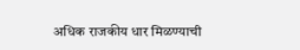अधिक राजकीय धार मिळण्याची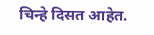चिन्हे दिसत आहेत.